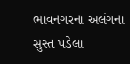ભાવનગરના અલંગના સુસ્ત પડેલા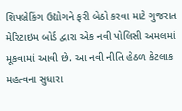શિપબ્રેકિંગ ઉદ્યોગને ફરી બેઠો કરવા માટે ગુજરાત મેરિટાઇમ બોર્ડ દ્વારા એક નવી પોલિસી અમલમાં મૂકવામાં આવી છે. આ નવી નીતિ હેઠળ કેટલાક મહત્વના સુધારા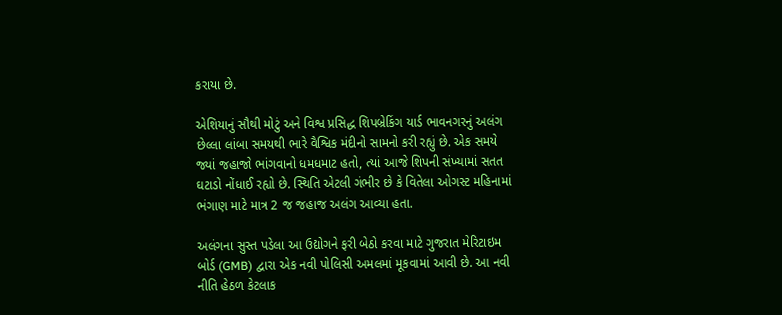કરાયા છે.

એશિયાનું સૌથી મોટું અને વિશ્વ પ્રસિદ્ધ શિપબ્રેકિંગ યાર્ડ ભાવનગરનું અલંગ છેલ્લા લાંબા સમયથી ભારે વૈશ્વિક મંદીનો સામનો કરી રહ્યું છે. એક સમયે જ્યાં જહાજો ભાંગવાનો ધમધમાટ હતો, ત્યાં આજે શિપની સંખ્યામાં સતત ઘટાડો નોંધાઈ રહ્યો છે. સ્થિતિ એટલી ગંભીર છે કે વિતેલા ઓગસ્ટ મહિનામાં ભંગાણ માટે માત્ર 2 જ જહાજ અલંગ આવ્યા હતા.

અલંગના સુસ્ત પડેલા આ ઉદ્યોગને ફરી બેઠો કરવા માટે ગુજરાત મેરિટાઇમ બોર્ડ (GMB) દ્વારા એક નવી પોલિસી અમલમાં મૂકવામાં આવી છે. આ નવી નીતિ હેઠળ કેટલાક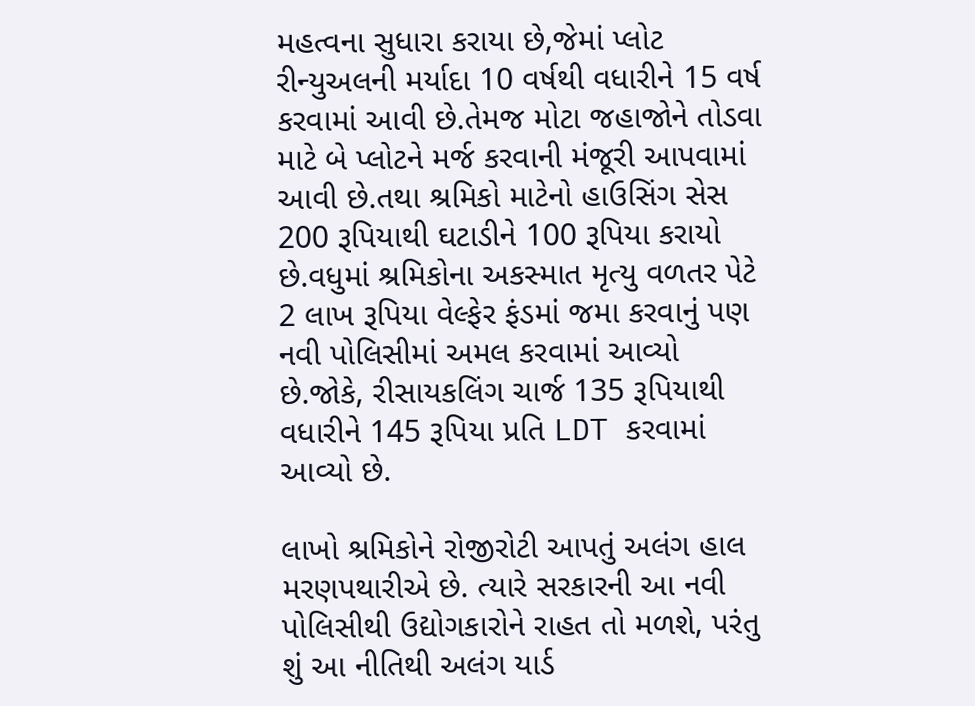મહત્વના સુધારા કરાયા છે,જેમાં પ્લોટ રીન્યુઅલની મર્યાદા 10 વર્ષથી વધારીને 15 વર્ષ કરવામાં આવી છે.તેમજ મોટા જહાજોને તોડવા માટે બે પ્લોટને મર્જ કરવાની મંજૂરી આપવામાં આવી છે.તથા શ્રમિકો માટેનો હાઉસિંગ સેસ 200 રૂપિયાથી ઘટાડીને 100 રૂપિયા કરાયો છે.વધુમાં શ્રમિકોના અકસ્માત મૃત્યુ વળતર પેટે 2 લાખ રૂપિયા વેલ્ફેર ફંડમાં જમા કરવાનું પણ નવી પોલિસીમાં અમલ કરવામાં આવ્યો છે.જોકે, રીસાયકલિંગ ચાર્જ 135 રૂપિયાથી વધારીને 145 રૂપિયા પ્રતિ LDT કરવામાં આવ્યો છે.

લાખો શ્રમિકોને રોજીરોટી આપતું અલંગ હાલ મરણપથારીએ છે. ત્યારે સરકારની આ નવી પોલિસીથી ઉદ્યોગકારોને રાહત તો મળશે, પરંતુ શું આ નીતિથી અલંગ યાર્ડ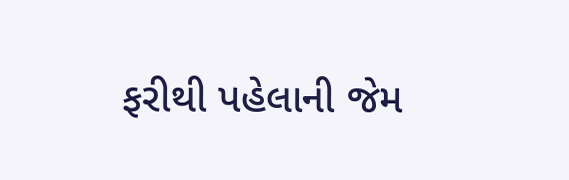ફરીથી પહેલાની જેમ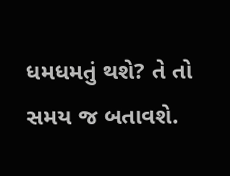ધમધમતું થશે? તે તો સમય જ બતાવશે.